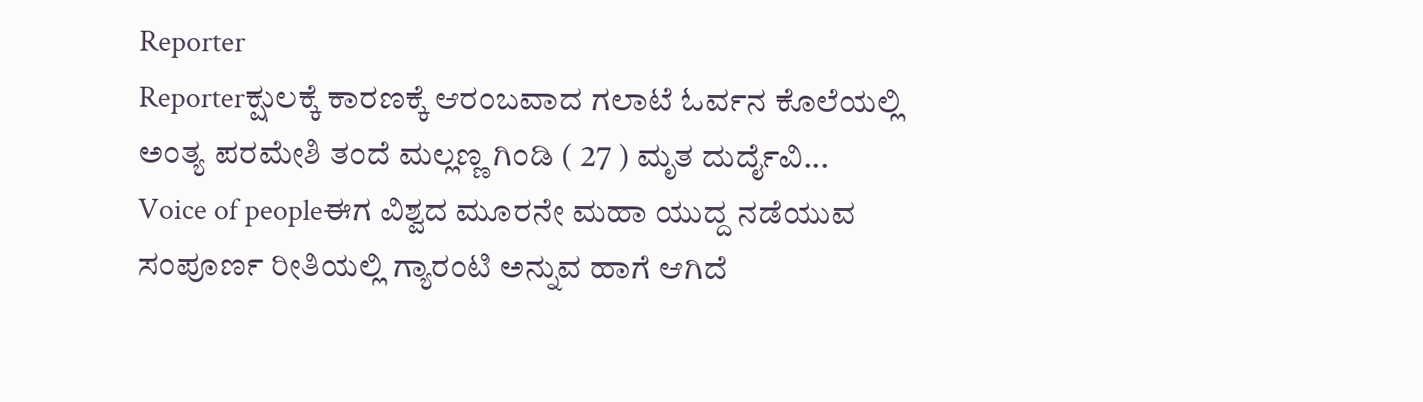Reporter
Reporterಕ್ಷುಲಕ್ಕೆ ಕಾರಣಕ್ಕೆ ಆರಂಬವಾದ ಗಲಾಟೆ ಓರ್ವನ ಕೊಲೆಯಲ್ಲಿ ಅಂತ್ಯ ಪರಮೇಶಿ ತಂದೆ ಮಲ್ಲಣ್ಣ ಗಿಂಡಿ ( 27 ) ಮೃತ ದುರ್ದೈವಿ...
Voice of peopleಈಗ ವಿಶ್ವದ ಮೂರನೇ ಮಹಾ ಯುದ್ದ ನಡೆಯುವ ಸಂಪೂರ್ಣ ರೀತಿಯಲ್ಲಿ ಗ್ಯಾರಂಟಿ ಅನ್ನುವ ಹಾಗೆ ಆಗಿದೆ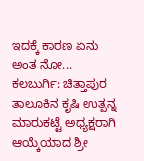ಇದಕ್ಕೆ ಕಾರಣ ಏನು ಅಂತ ನೋ...
ಕಲಬುರ್ಗಿ: ಚಿತ್ತಾಪುರ ತಾಲೂಕಿನ ಕೃಷಿ ಉತ್ಪನ್ನ ಮಾರುಕಟ್ಟೆ ಅಧ್ಯಕ್ಷರಾಗಿ ಆಯ್ಕೆಯಾದ ಶ್ರೀ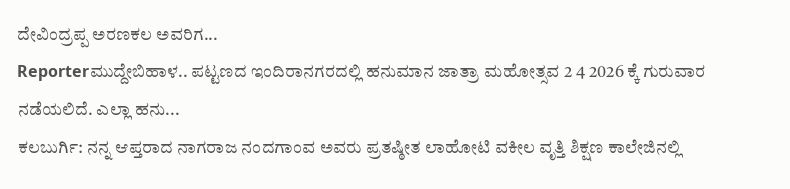ದೇವಿಂದ್ರಪ್ಪ ಅರಣಕಲ ಅವರಿಗ...
Reporterಮುದ್ದೇಬಿಹಾಳ.. ಪಟ್ಟಣದ ಇಂದಿರಾನಗರದಲ್ಲಿ ಹನುಮಾನ ಜಾತ್ರಾ ಮಹೋತ್ಸವ 2 4 2026 ಕ್ಕೆ ಗುರುವಾರ ನಡೆಯಲಿದೆ. ಎಲ್ಲಾ ಹನು...
ಕಲಬುರ್ಗಿ: ನನ್ನ ಆಪ್ತರಾದ ನಾಗರಾಜ ನಂದಗಾಂವ ಅವರು ಪ್ರತಷ್ಠೀತ ಲಾಹೋಟಿ ವಕೀಲ ವೃತ್ತಿ ಶಿಕ್ಷಣ ಕಾಲೇಜಿನಲ್ಲಿ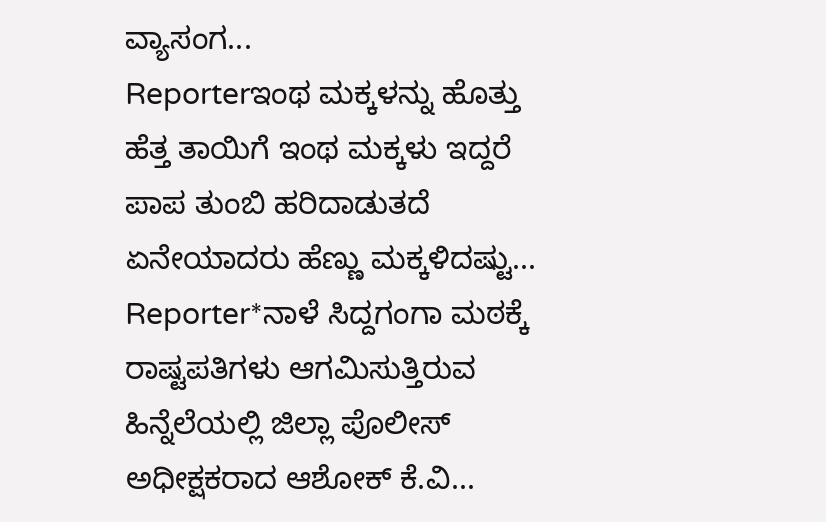ವ್ಯಾಸಂಗ...
Reporterಇಂಥ ಮಕ್ಕಳನ್ನು ಹೊತ್ತು ಹೆತ್ತ ತಾಯಿಗೆ ಇಂಥ ಮಕ್ಕಳು ಇದ್ದರೆ ಪಾಪ ತುಂಬಿ ಹರಿದಾಡುತದೆ ಏನೇಯಾದರು ಹೆಣ್ಣು ಮಕ್ಕಳಿದಷ್ಟು...
Reporter*ನಾಳೆ ಸಿದ್ದಗಂಗಾ ಮಠಕ್ಕೆ ರಾಷ್ಟಪತಿಗಳು ಆಗಮಿಸುತ್ತಿರುವ ಹಿನ್ನೆಲೆಯಲ್ಲಿ ಜಿಲ್ಲಾ ಪೊಲೀಸ್ ಅಧೀಕ್ಷಕರಾದ ಆಶೋಕ್ ಕೆ.ವಿ...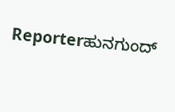Reporterಹುನಗುಂದ್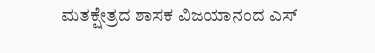ಮತಕ್ಷೇತ್ರದ ಶಾಸಕ ವಿಜಯಾನಂದ ಎಸ್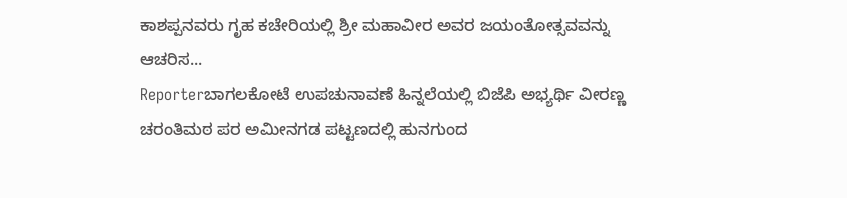ಕಾಶಪ್ಪನವರು ಗೃಹ ಕಚೇರಿಯಲ್ಲಿ ಶ್ರೀ ಮಹಾವೀರ ಅವರ ಜಯಂತೋತ್ಸವವನ್ನು ಆಚರಿಸ...
Reporterಬಾಗಲಕೋಟೆ ಉಪಚುನಾವಣೆ ಹಿನ್ನಲೆಯಲ್ಲಿ ಬಿಜೆಪಿ ಅಭ್ಯರ್ಥಿ ವೀರಣ್ಣ ಚರಂತಿಮಠ ಪರ ಅಮೀನಗಡ ಪಟ್ಟಣದಲ್ಲಿ ಹುನಗುಂದ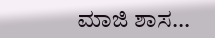ಮಾಜಿ ಶಾಸ...